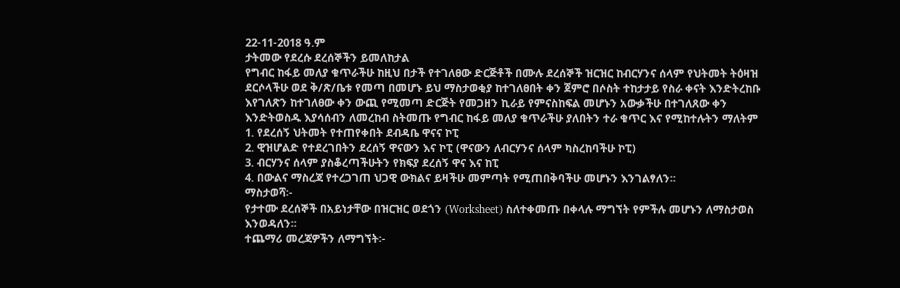22-11-2018 ዓ.ም
ታትመው የደረሱ ደረሰኞችን ይመለከታል
የግብር ከፋይ መለያ ቁጥራችሁ ከዚህ በታች የተገለፀው ድርጅቶች በሙሉ ደረሰኞች ዝርዝር ከብርሃንና ሰላም የህትመት ትዕዛዝ ደርሶላችሁ ወደ ቅ/ጽ/ቤቱ የመጣ በመሆኑ ይህ ማስታወቂያ ከተገለፀበት ቀን ጀምሮ በሶስት ተከታታይ የስራ ቀናት እንድትረከቡ እየገለጽን ከተገለፀው ቀን ውጪ የሚመጣ ድርጅት የመጋዘን ኪራይ የምናስከፍል መሆኑን አውቃችሁ በተገለጸው ቀን እንድትወስዱ እያሳሰብን ለመረከብ ስትመጡ የግብር ከፋይ መለያ ቁጥራችሁ ያለበትን ተራ ቁጥር እና የሚከተሉትን ማለትም
1. የደረሰኝ ህትመት የተጠየቀበት ደብዳቤ ዋናና ኮፒ
2. ዊዝሆልድ የተደረገበትን ደረሰኝ ዋናውን እና ኮፒ (ዋናውን ለብርሃንና ሰላም ካስረከባችሁ ኮፒ)
3. ብርሃንና ሰላም ያስቆረጣችሁትን የክፍያ ደረሰኝ ዋና እና ከፒ
4. በውልና ማስረጃ የተረጋገጠ ህጋዊ ውክልና ይዛችሁ መምጣት የሚጠበቅባችሁ መሆኑን እንገልፃለን፡፡
ማስታወሻ፡-
የታተሙ ደረሰኞች በአይነታቸው በዝርዝር ወደጎን (Worksheet) ስለተቀመጡ በቀላሉ ማግኘት የምችሉ መሆኑን ለማስታወስ እንወዳለን፡፡
ተጨማሪ መረጃዎችን ለማግኘት፡-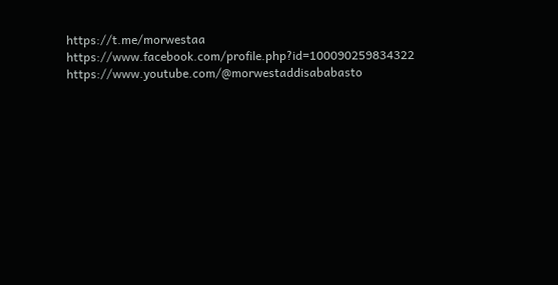https://t.me/morwestaa
https://www.facebook.com/profile.php?id=100090259834322
https://www.youtube.com/@morwestaddisababasto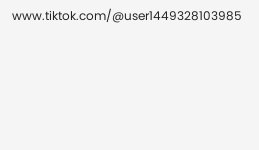www.tiktok.com/@user1449328103985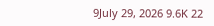9July 29, 2026 9.6K 22